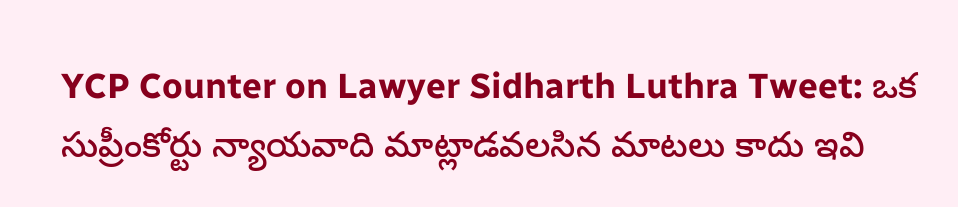YCP Counter on Lawyer Sidharth Luthra Tweet: ఒక సుప్రీంకోర్టు న్యాయవాది మాట్లాడవలసిన మాటలు కాదు ఇవి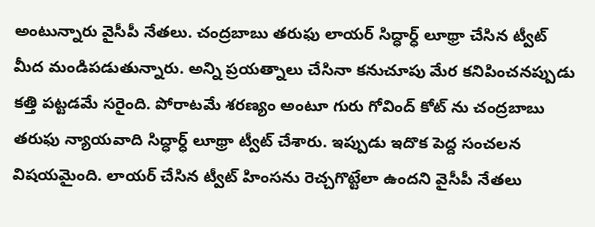అంటున్నారు వైసీపీ నేతలు. చంద్రబాబు తరుఫు లాయర్ సిద్ధార్ధ్ లూథ్రా చేసిన ట్వీట్ మీద మండిపడుతున్నారు. అన్ని ప్రయత్నాలు చేసినా కనుచూపు మేర కనిపించనప్పుడు కత్తి పట్టడమే సరైంది. పోరాటమే శరణ్యం అంటూ గురు గోవింద్ కోట్ ను చంద్రబాబు తరుఫు న్యాయవాది సిద్ధార్ధ్ లూథ్రా ట్వీట్ చేశారు. ఇప్పుడు ఇదొక పెద్ద సంచలన విషయమైంది. లాయర్ చేసిన ట్వీట్ హింసను రెచ్చగొట్టేలా ఉందని వైసీపీ నేతలు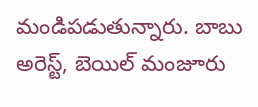మండిపడుతున్నారు. బాబు అరెస్ట్, బెయిల్ మంజూరు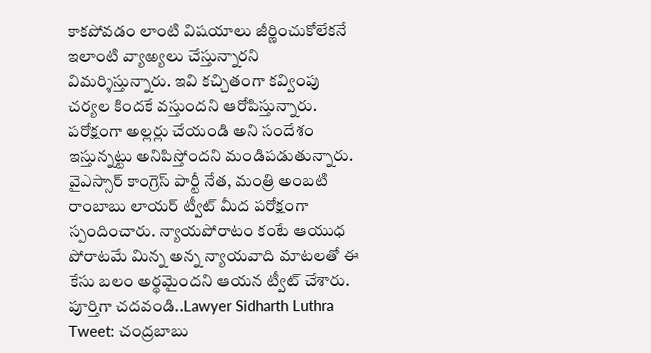కాకపోవడం లాంటి విషయాలు జీర్ణించుకోలేకనే ఇలాంటి వ్యాఱ్యలు చేస్తున్నారని విమర్శిస్తున్నారు. ఇవి కచ్చితంగా కవ్వింపు చర్యల కిందకే వస్తుందని ఆరోపిస్తున్నారు. పరోక్షంగా అల్లర్లు చేయండి అని సందేశం ఇస్తున్నట్టు అనిపిస్తోందని మండిపడుతున్నారు. వైఎస్సార్ కాంగ్రెస్ పార్టీ నేత, మంత్రి అంబటి రాంబాబు లాయర్ ట్వీట్ మీద పరోక్షంగా స్పందించారు. న్యాయపోరాటం కంటే ఆయుధ పోరాటమే మిన్న అన్న న్యాయవాది మాటలతో ఈ కేసు బలం అర్థమైందని ఆయన ట్వీట్ చేశారు.
పూర్తిగా చదవండి..Lawyer Sidharth Luthra Tweet: చంద్రబాబు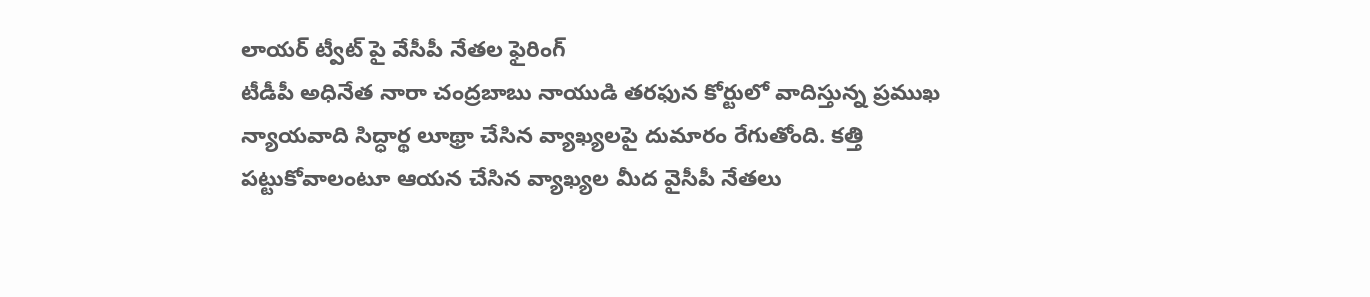లాయర్ ట్వీట్ పై వేసీపీ నేతల ఫైరింగ్
టీడీపీ అధినేత నారా చంద్రబాబు నాయుడి తరఫున కోర్టులో వాదిస్తున్న ప్రముఖ న్యాయవాది సిద్ధార్థ లూథ్రా చేసిన వ్యాఖ్యలపై దుమారం రేగుతోంది. కత్తి పట్టుకోవాలంటూ ఆయన చేసిన వ్యాఖ్యల మీద వైసీపీ నేతలు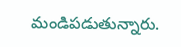మండిపడుతున్నారు.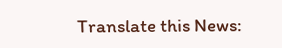Translate this News: